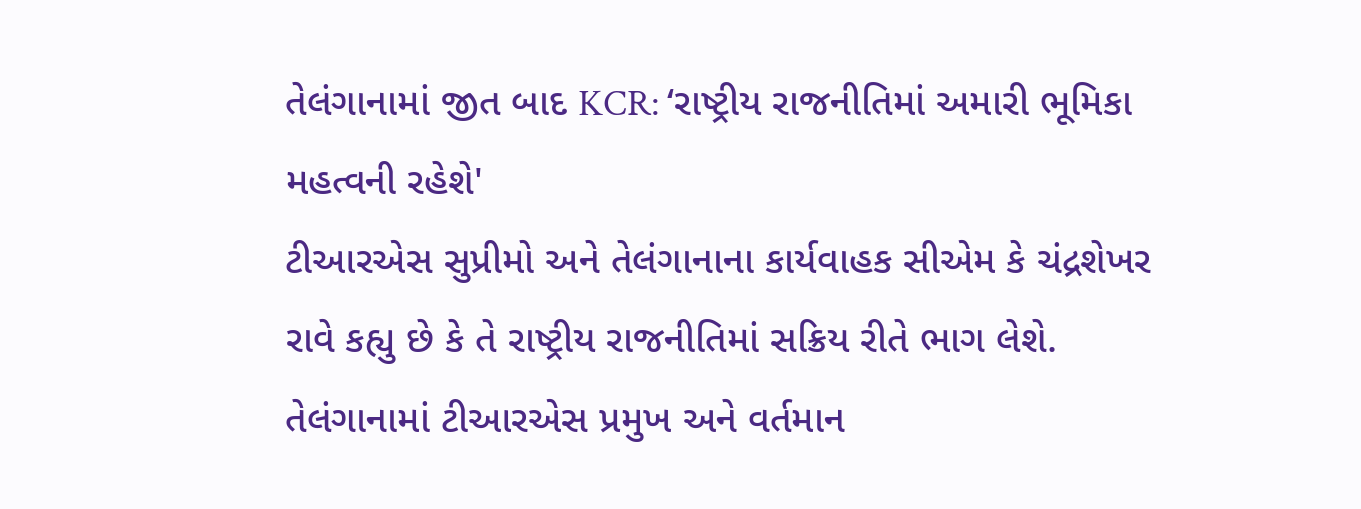તેલંગાનામાં જીત બાદ KCR: ‘રાષ્ટ્રીય રાજનીતિમાં અમારી ભૂમિકા મહત્વની રહેશે'
ટીઆરએસ સુપ્રીમો અને તેલંગાનાના કાર્યવાહક સીએમ કે ચંદ્રશેખર રાવે કહ્યુ છે કે તે રાષ્ટ્રીય રાજનીતિમાં સક્રિય રીતે ભાગ લેશે.
તેલંગાનામાં ટીઆરએસ પ્રમુખ અને વર્તમાન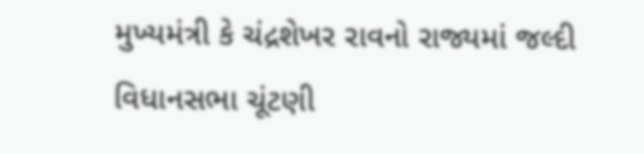મુખ્યમંત્રી કે ચંદ્રશેખર રાવનો રાજ્યમાં જલ્દી વિધાનસભા ચૂંટણી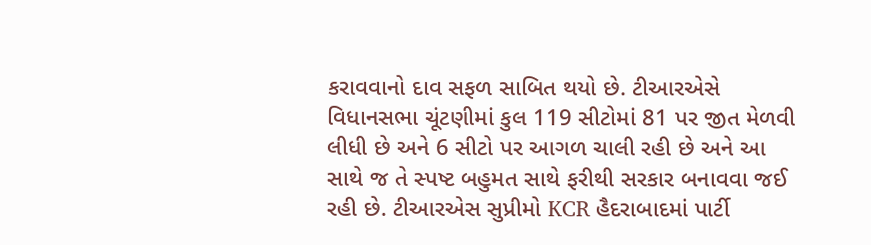કરાવવાનો દાવ સફળ સાબિત થયો છે. ટીઆરએસે વિધાનસભા ચૂંટણીમાં કુલ 119 સીટોમાં 81 પર જીત મેળવી લીધી છે અને 6 સીટો પર આગળ ચાલી રહી છે અને આ સાથે જ તે સ્પષ્ટ બહુમત સાથે ફરીથી સરકાર બનાવવા જઈ રહી છે. ટીઆરએસ સુપ્રીમો KCR હૈદરાબાદમાં પાર્ટી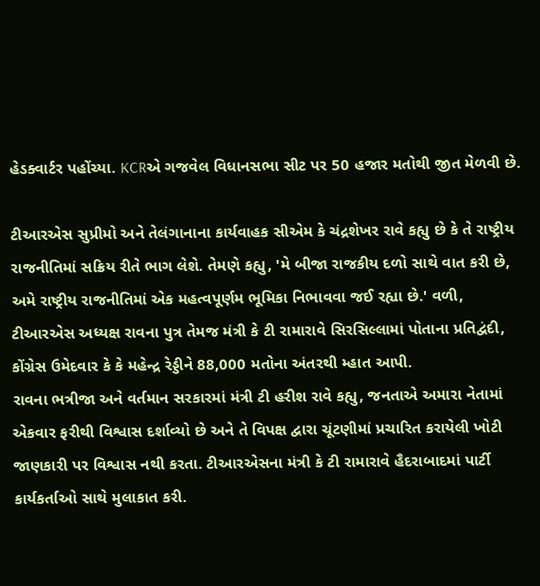હેડક્વાર્ટર પહોંચ્યા. KCRએ ગજવેલ વિધાનસભા સીટ પર 50 હજાર મતોથી જીત મેળવી છે.

ટીઆરએસ સુપ્રીમો અને તેલંગાનાના કાર્યવાહક સીએમ કે ચંદ્રશેખર રાવે કહ્યુ છે કે તે રાષ્ટ્રીય રાજનીતિમાં સક્રિય રીતે ભાગ લેશે. તેમણે કહ્યુ, 'મે બીજા રાજકીય દળો સાથે વાત કરી છે, અમે રાષ્ટ્રીય રાજનીતિમાં એક મહત્વપૂર્ણમ ભૂમિકા નિભાવવા જઈ રહ્યા છે.' વળી, ટીઆરએસ અધ્યક્ષ રાવના પુત્ર તેમજ મંત્રી કે ટી રામારાવે સિરસિલ્લામાં પોતાના પ્રતિદ્વંદી, કોંગ્રેસ ઉમેદવાર કે કે મહેન્દ્ર રેડ્ડીને 88,000 મતોના અંતરથી મ્હાત આપી.
રાવના ભત્રીજા અને વર્તમાન સરકારમાં મંત્રી ટી હરીશ રાવે કહ્યુ, જનતાએ અમારા નેતામાં એકવાર ફરીથી વિશ્વાસ દર્શાવ્યો છે અને તે વિપક્ષ દ્વારા ચૂંટણીમાં પ્રચારિત કરાયેલી ખોટી જાણકારી પર વિશ્વાસ નથી કરતા. ટીઆરએસના મંત્રી કે ટી રામારાવે હૈદરાબાદમાં પાર્ટી કાર્યકર્તાઓ સાથે મુલાકાત કરી.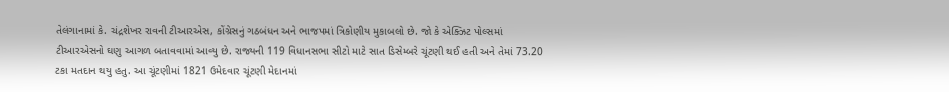તેલંગાનામાં કે. ચંદ્રશેખર રાવની ટીઆરએસ, કોંગ્રેસનું ગઠબંધન અને ભાજપમાં ત્રિકોણીય મુકાબલો છે. જો કે એક્ઝિટ પોલ્સમાં ટીઆરએસનો ઘણુ આગળ બતાવવામાં આવ્યુ છે. રાજ્યની 119 વિધાનસભા સીટો માટે સાત ડિસેમ્બરે ચૂંટણી થઈ હતી અને તેમાં 73.20 ટકા મતદાન થયુ હતુ. આ ચૂંટણીમાં 1821 ઉમેદવાર ચૂંટણી મેદાનમાં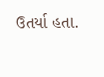ઉતર્યા હતા.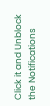Click it and Unblock the Notifications